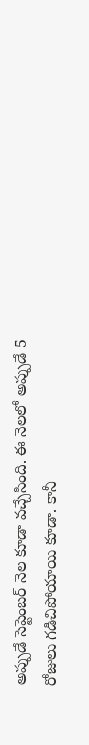అప్పుడే సెప్టెంబర్ నెల కూడా వచ్చేసింది. ఈ నెలలో అప్పుడే 5 రోజులు గడిచిపోయాయి కూడా. కానీ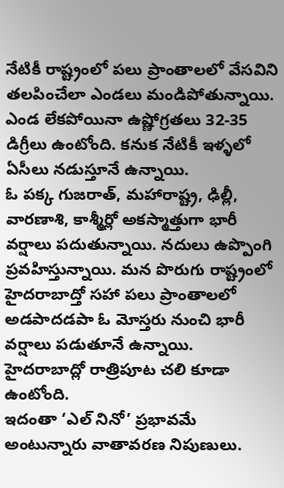నేటికీ రాష్ట్రంలో పలు ప్రాంతాలలో వేసవిని తలపించేలా ఎండలు మండిపోతున్నాయి. ఎండ లేకపోయినా ఉష్ణోగ్రతలు 32-35 డిగ్రీలు ఉంటోంది. కనుక నేటికీ ఇళ్ళలో ఏసీలు నడుస్తూనే ఉన్నాయి.
ఓ పక్క గుజరాత్, మహారాష్ట్ర, ఢిల్లీ, వారణాశి, కాశ్మీర్లో అకస్మాత్తుగా భారీ వర్షాలు పదుతున్నాయి. నదులు ఉప్పొంగి ప్రవహిస్తున్నాయి. మన పొరుగు రాష్ట్రంలో హైదరాబాద్తో సహా పలు ప్రాంతాలలో అడపాదడపా ఓ మోస్తరు నుంచి భారీ వర్షాలు పడుతూనే ఉన్నాయి. హైదరాబాద్లో రాత్రిపూట చలి కూడా ఉంటోంది.
ఇదంతా ‘ఎల్ నినో’ ప్రభావమే అంటున్నారు వాతావరణ నిపుణులు.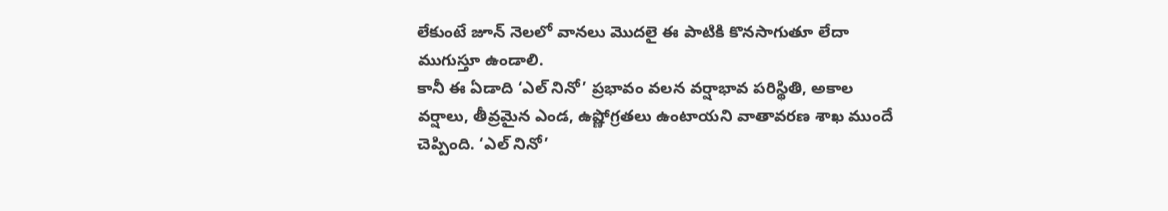లేకుంటే జూన్ నెలలో వానలు మొదలై ఈ పాటికి కొనసాగుతూ లేదా ముగుస్తూ ఉండాలి.
కానీ ఈ ఏడాది ‘ఎల్ నినో’ ప్రభావం వలన వర్షాభావ పరిస్థితి, అకాల వర్షాలు, తీవ్రమైన ఎండ, ఉష్ణోగ్రతలు ఉంటాయని వాతావరణ శాఖ ముందే చెప్పింది. ‘ఎల్ నినో’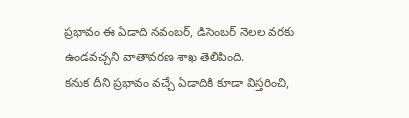ప్రభావం ఈ ఏడాది నవంబర్, డిసెంబర్ నెలల వరకు ఉండవచ్చని వాతావరణ శాఖ తెలిపింది.
కనుక దీని ప్రభావం వచ్చే ఏడాదికి కూడా విస్తరించి,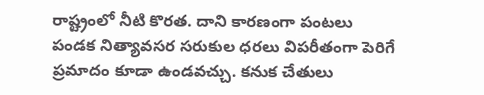రాష్ట్రంలో నీటి కొరత. దాని కారణంగా పంటలు పండక నిత్యావసర సరుకుల ధరలు విపరీతంగా పెరిగే ప్రమాదం కూడా ఉండవచ్చు. కనుక చేతులు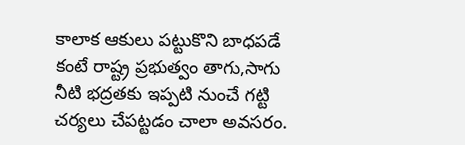కాలాక ఆకులు పట్టుకొని బాధపడే కంటే రాష్ట్ర ప్రభుత్వం తాగు,సాగు నీటి భద్రతకు ఇప్పటి నుంచే గట్టి చర్యలు చేపట్టడం చాలా అవసరం.